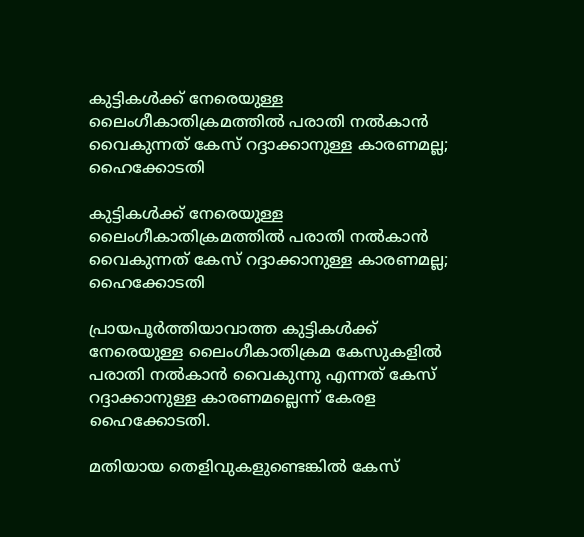കുട്ടികള്‍ക്ക് നേരെയുള്ള ലൈംഗീകാതിക്രമത്തില്‍ പരാതി നല്‍കാൻ വൈകുന്നത് കേസ് റദ്ദാക്കാനുള്ള കാരണമല്ല; ഹൈക്കോടതി

കുട്ടികള്‍ക്ക് നേരെയുള്ള ലൈംഗീകാതിക്രമത്തില്‍ പരാതി നല്‍കാൻ വൈകുന്നത് കേസ് റദ്ദാക്കാനുള്ള കാരണമല്ല; ഹൈക്കോടതി

പ്രായപൂർത്തിയാവാത്ത കുട്ടികള്‍ക്ക് നേരെയുള്ള ലൈംഗീകാതിക്രമ കേസുകളില്‍ പരാതി നല്‍കാൻ വൈകുന്നു എന്നത് കേസ് റദ്ദാക്കാനുള്ള കാരണമല്ലെന്ന് കേരള ഹൈക്കോടതി.

മതിയായ തെളിവുകളുണ്ടെങ്കില്‍ കേസ്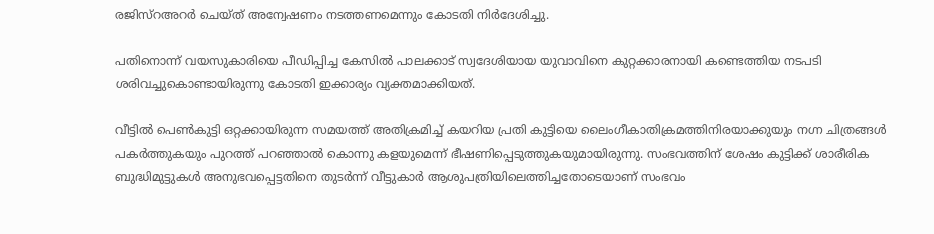രജിസ്റഅറർ ചെയ്ത് അന്വേഷണം നടത്തണമെന്നും കോടതി നിർദേശിച്ചു.

പതിനൊന്ന് വയസുകാരിയെ പീഡിപ്പിച്ച കേസില്‍ പാലക്കാട് സ്വദേശിയായ യുവാവിനെ കുറ്റക്കാരനായി കണ്ടെത്തിയ നടപടി ശരിവച്ചുകൊണ്ടായിരുന്നു കോടതി ഇക്കാര്യം വ്യക്തമാക്കിയത്.

വീട്ടില്‍ പെണ്‍കുട്ടി ഒറ്റക്കായിരുന്ന സമയത്ത് അതിക്രമിച്ച്‌ കയറിയ പ്രതി കുട്ടിയെ ലൈംഗീകാതിക്രമത്തിനിരയാക്കുയും നഗ്ന ചിത്രങ്ങള്‍ പകർത്തുകയും പുറത്ത് പറഞ്ഞാല്‍ കൊന്നു കളയുമെന്ന് ഭീഷണിപ്പെടുത്തുകയുമായിരുന്നു. സംഭവത്തിന് ശേഷം കുട്ടിക്ക് ശാരീരിക ബുദ്ധിമുട്ടുകള്‍ അനുഭവപ്പെട്ടതിനെ തുടർന്ന് വീട്ടുകാർ ആശുപത്രിയിലെത്തിച്ചതോടെയാണ് സംഭവം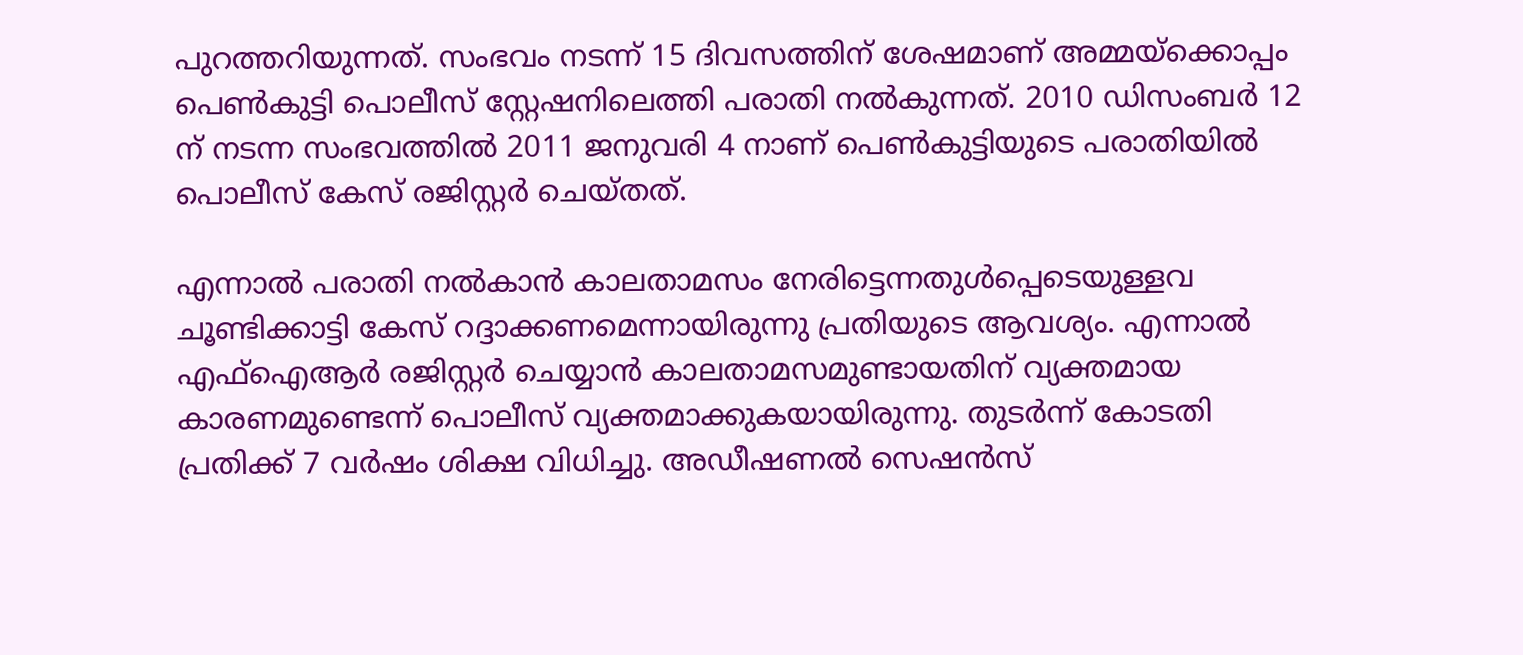പുറത്തറിയുന്നത്. സംഭവം നടന്ന് 15 ദിവസത്തിന് ശേഷമാണ് അമ്മയ്ക്കൊപ്പം പെണ്‍കുട്ടി പൊലീസ് സ്റ്റേഷനിലെത്തി പരാതി നല്‍കുന്നത്. 2010 ഡിസംബർ 12 ന് നടന്ന സംഭവത്തില്‍ 2011 ജനുവരി 4 നാണ് പെണ്‍കുട്ടിയുടെ പരാതിയില്‍ പൊലീസ് കേസ് രജിസ്റ്റർ ചെയ്തത്.

എന്നാല്‍ പരാതി നല്‍കാൻ കാലതാമസം നേരിട്ടെന്നതുള്‍പ്പെടെയുള്ളവ ചൂണ്ടിക്കാട്ടി കേസ് റദ്ദാക്കണമെന്നായിരുന്നു പ്രതിയുടെ ആവശ്യം. എന്നാല്‍ എഫ്‌ഐആർ രജിസ്റ്റർ ചെയ്യാൻ കാലതാമസമുണ്ടായതിന് വ്യക്തമായ കാരണമുണ്ടെന്ന് പൊലീസ് വ്യക്തമാക്കുകയായിരുന്നു. തുടർന്ന് കോടതി പ്രതിക്ക് 7 വർഷം ശിക്ഷ വിധിച്ചു. അഡീഷണല്‍ സെഷൻസ്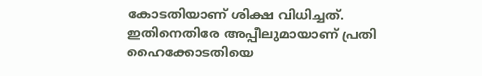കോടതിയാണ് ശിക്ഷ വിധിച്ചത്. ഇതിനെതിരേ അപ്പീലുമായാണ് പ്രതി ഹൈക്കോടതിയെ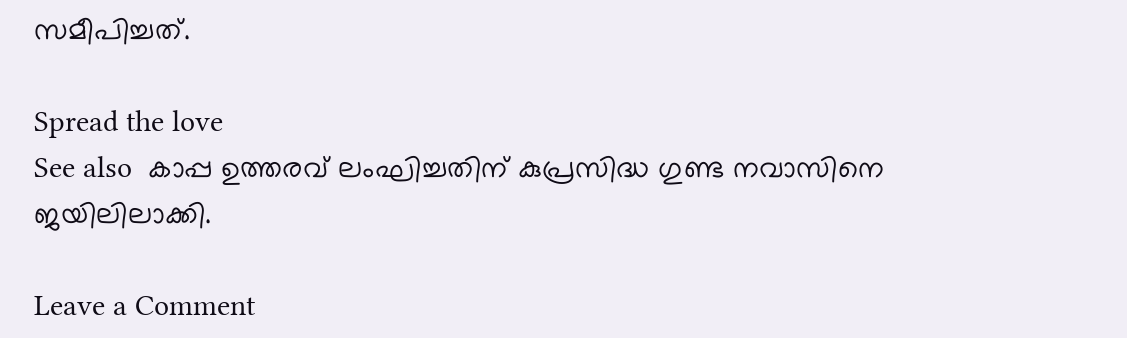സമീപിച്ചത്.

Spread the love
See also  കാപ്പ ഉത്തരവ് ലംഘിച്ചതിന് കുപ്രസിദ്ധ ഗുണ്ട നവാസിനെ ജയിലിലാക്കി.

Leave a Comment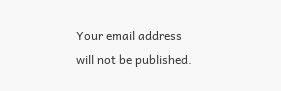Your email address will not be published.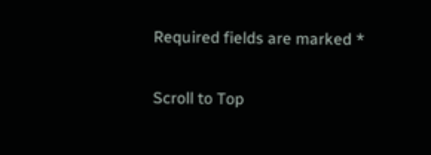Required fields are marked *

Scroll to Top